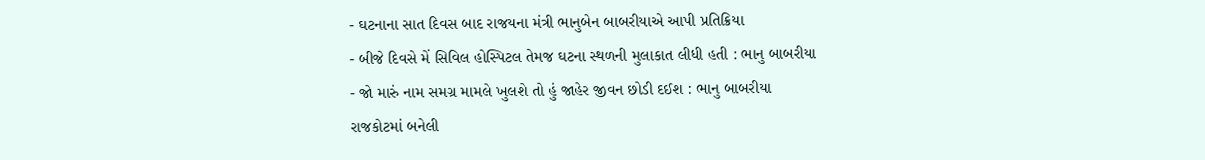- ઘટનાના સાત દિવસ બાદ રાજયના મંત્રી ભાનુબેન બાબરીયાએ આપી પ્રતિક્રિયા
- બીજે દિવસે મેં સિવિલ હોસ્પિટલ તેમજ ઘટના સ્થળની મુલાકાત લીધી હતી : ભાનુ બાબરીયા
- જો મારું નામ સમગ્ર મામલે ખુલશે તો હું જાહેર જીવન છોડી દઈશ : ભાનુ બાબરીયા
રાજકોટમાં બનેલી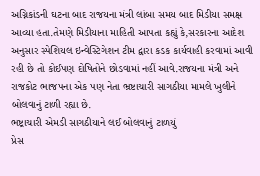અગ્નિકાંડની ઘટના બાદ રાજયના મંત્રી લાંબા સમય બાદ મિડીયા સમક્ષ આવ્યા હતા.તેમણે મિડીયાના માહિતી આપતા કહ્યું કે,સરકારના આદેશ અનુસાર સ્પેશિયલ ઇન્વેસ્ટિગેશન ટીમ દ્વારા કડક કાર્યવાહી કરવામાં આવી રહી છે તો કોઈપણ દોષિતોને છોડવામાં નહીં આવે.રાજયના મંત્રી અને રાજકોટ ભાજપના એક પણ નેતા ભ્રષ્ટાચારી સાગઠીયા મામલે ખુલીને બોલવાનું ટાળી રહ્યા છે.
ભષ્ટ્રાચારી એમડી સાગઠીયાને લઈ બોલવાનું ટાળયું
પ્રેસ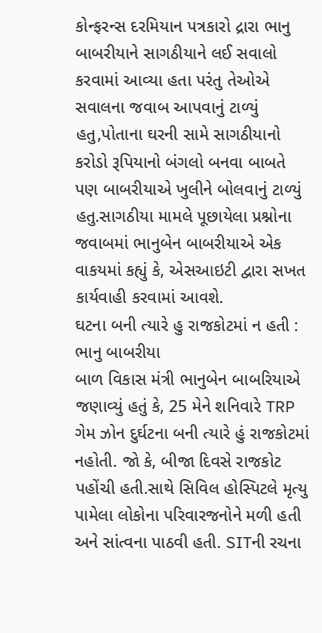કોન્ફરન્સ દરમિયાન પત્રકારો દ્રારા ભાનુ બાબરીયાને સાગઠીયાને લઈ સવાલો કરવામાં આવ્યા હતા પરંતુ તેઓએ સવાલના જવાબ આપવાનું ટાળ્યું હતુ,પોતાના ઘરની સામે સાગઠીયાનો કરોડો રૂપિયાનો બંગલો બનવા બાબતે પણ બાબરીયાએ ખુલીને બોલવાનું ટાળ્યું હતુ.સાગઠીયા મામલે પૂછાયેલા પ્રશ્નોના જવાબમાં ભાનુબેન બાબરીયાએ એક વાકયમાં કહ્યું કે, એસઆઇટી દ્વારા સખત કાર્યવાહી કરવામાં આવશે.
ઘટના બની ત્યારે હુ રાજકોટમાં ન હતી : ભાનુ બાબરીયા
બાળ વિકાસ મંત્રી ભાનુબેન બાબરિયાએ જણાવ્યું હતું કે, 25 મેને શનિવારે TRP ગેમ ઝોન દુર્ઘટના બની ત્યારે હું રાજકોટમાં નહોતી. જો કે, બીજા દિવસે રાજકોટ પહોંચી હતી.સાથે સિવિલ હોસ્પિટલે મૃત્યુ પામેલા લોકોના પરિવારજનોને મળી હતી અને સાંત્વના પાઠવી હતી. SITની રચના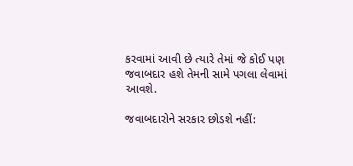કરવામાં આવી છે ત્યારે તેમાં જે કોઈ પણ જવાબદાર હશે તેમની સામે પગલા લેવામાં આવશે.

જવાબદારોને સરકાર છોડશે નહીં: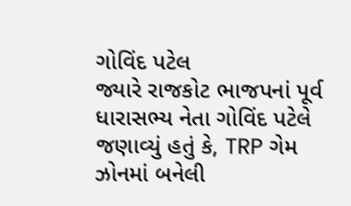ગોવિંદ પટેલ
જ્યારે રાજકોટ ભાજપનાં પૂર્વ ધારાસભ્ય નેતા ગોવિંદ પટેલે જણાવ્યું હતું કે, TRP ગેમ ઝોનમાં બનેલી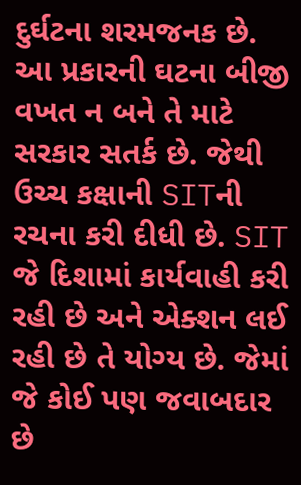દુર્ઘટના શરમજનક છે. આ પ્રકારની ઘટના બીજી વખત ન બને તે માટે સરકાર સતર્ક છે. જેથી ઉચ્ચ કક્ષાની SITની રચના કરી દીધી છે. SIT જે દિશામાં કાર્યવાહી કરી રહી છે અને એક્શન લઈ રહી છે તે યોગ્ય છે. જેમાં જે કોઈ પણ જવાબદાર છે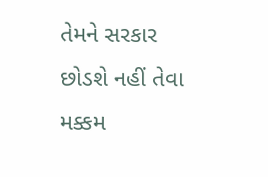તેમને સરકાર છોડશે નહીં તેવા મક્કમ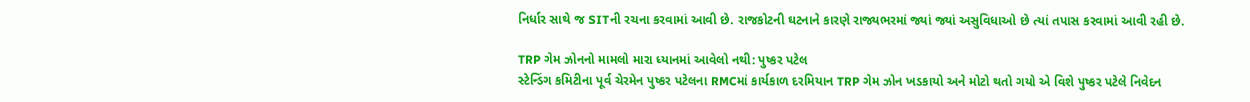નિર્ધાર સાથે જ SITની રચના કરવામાં આવી છે. રાજકોટની ઘટનાને કારણે રાજ્યભરમાં જ્યાં જ્યાં અસુવિધાઓ છે ત્યાં તપાસ કરવામાં આવી રહી છે.

TRP ગેમ ઝોનનો મામલો મારા ધ્યાનમાં આવેલો નથી: પુષ્કર પટેલ
સ્ટેન્ડિંગ કમિટીના પૂર્વ ચેરમેન પુષ્કર પટેલના RMCમાં કાર્યકાળ દરમિયાન TRP ગેમ ઝોન ખડકાયો અને મોટો થતો ગયો એ વિશે પુષ્કર પટેલે નિવેદન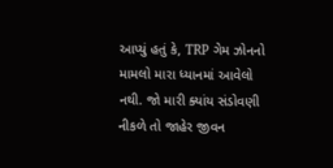આપ્યું હતું કે, TRP ગેમ ઝોનનો મામલો મારા ધ્યાનમાં આવેલો નથી. જો મારી ક્યાંય સંડોવણી નીકળે તો જાહેર જીવન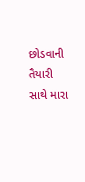છોડવાની તૈયારી સાથે મારા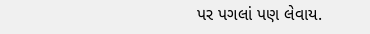પર પગલાં પણ લેવાય.